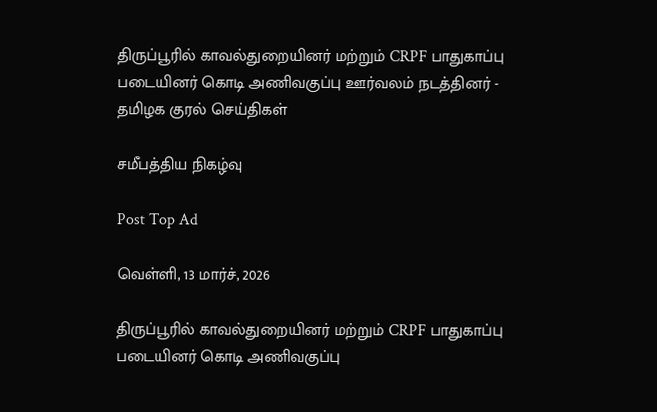திருப்பூரில் காவல்துறையினர் மற்றும் CRPF பாதுகாப்பு படையினர் கொடி அணிவகுப்பு ஊர்வலம் நடத்தினர் - தமிழக குரல் செய்திகள்

சமீபத்திய நிகழ்வு

Post Top Ad

வெள்ளி, 13 மார்ச், 2026

திருப்பூரில் காவல்துறையினர் மற்றும் CRPF பாதுகாப்பு படையினர் கொடி அணிவகுப்பு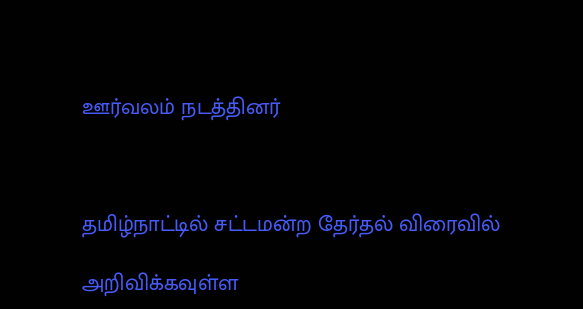ஊர்வலம் நடத்தினர்



தமிழ்நாட்டில் சட்டமன்ற தேர்தல் விரைவில்

அறிவிக்கவுள்ள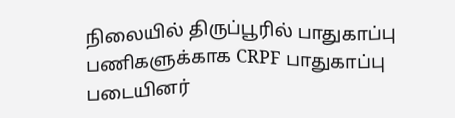நிலையில் திருப்பூரில் பாதுகாப்பு பணிகளுக்காக CRPF பாதுகாப்பு படையினர்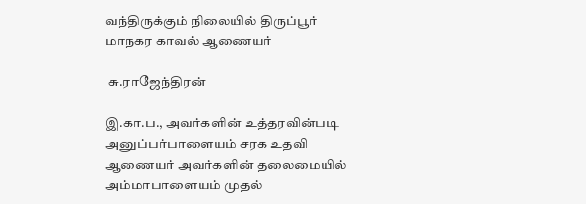வந்திருக்கும் நிலையில் திருப்பூர் மாநகர காவல் ஆணையர்

 சு.ராஜேந்திரன்

இ.கா.ப., அவர்களின் உத்தரவின்படி அனுப்பர்பாளையம் சரக உதவி ஆணையர் அவர்களின் தலைமையில் அம்மாபாளையம் முதல்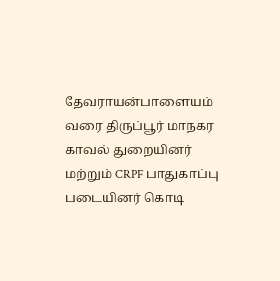தேவராயன்பாளையம் வரை திருப்பூர் மாநகர காவல் துறையினர் மற்றும் CRPF பாதுகாப்பு படையினர் கொடி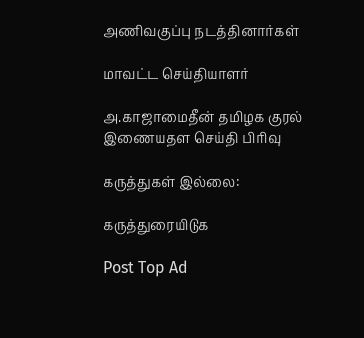அணிவகுப்பு நடத்தினார்கள்

மாவட்ட செய்தியாளர்

அ.காஜாமைதீன் தமிழக குரல் இணையதள செய்தி பிரிவு

கருத்துகள் இல்லை:

கருத்துரையிடுக

Post Top Ad